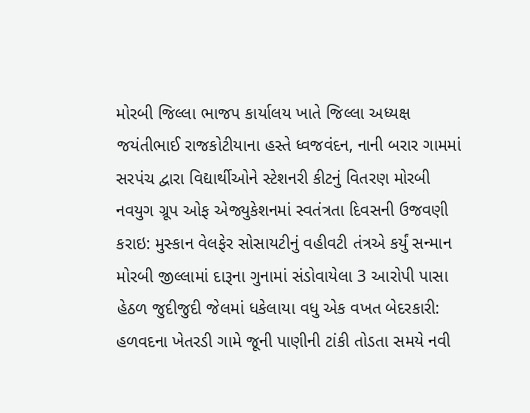મોરબી જિલ્લા ભાજપ કાર્યાલય ખાતે જિલ્લા અધ્યક્ષ જયંતીભાઈ રાજકોટીયાના હસ્તે ધ્વજવંદન, નાની બરાર ગામમાં સરપંચ દ્વારા વિદ્યાર્થીઓને સ્ટેશનરી કીટનું વિતરણ મોરબી નવયુગ ગ્રૂપ ઓફ એજ્યુકેશનમાં સ્વતંત્રતા દિવસની ઉજવણી કરાઇ: મુસ્કાન વેલફેર સોસાયટીનું વહીવટી તંત્રએ કર્યું સન્માન મોરબી જીલ્લામાં દારૂના ગુનામાં સંડોવાયેલા 3 આરોપી પાસા હેઠળ જુદીજુદી જેલમાં ધકેલાયા વધુ એક વખત બેદરકારી: હળવદના ખેતરડી ગામે જૂની પાણીની ટાંકી તોડતા સમયે નવી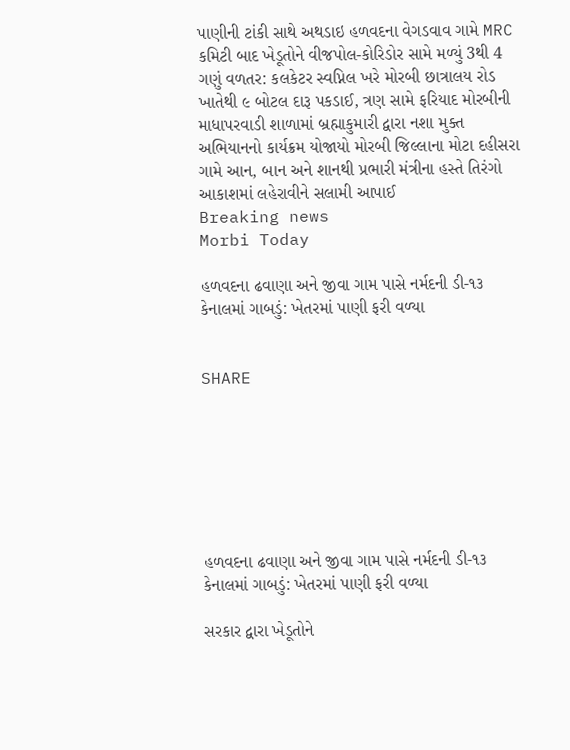પાણીની ટાંકી સાથે અથડાઇ હળવદના વેગડવાવ ગામે MRC કમિટી બાદ ખેડૂતોને વીજપોલ-કોરિડોર સામે મળ્યું 3થી 4 ગણું વળતર: કલકેટર સ્વપ્નિલ ખરે મોરબી છાત્રાલય રોડ ખાતેથી ૯ બોટલ દારૂ પકડાઈ, ત્રણ સામે ફરિયાદ મોરબીની માધાપરવાડી શાળામાં બ્રહ્માકુમારી દ્વારા નશા મુક્ત અભિયાનનો કાર્યક્રમ યોજાયો મોરબી જિલ્લાના મોટા દહીસરા ગામે આન, બાન અને શાનથી પ્રભારી મંત્રીના હસ્તે તિરંગો આકાશમાં લહેરાવીને સલામી આપાઈ
Breaking news
Morbi Today

હળવદના ઢવાણા અને જીવા ગામ પાસે નર્મદની ડી-૧૩ કેનાલમાં ગાબડું: ખેતરમાં પાણી ફરી વળ્યા


SHARE







હળવદના ઢવાણા અને જીવા ગામ પાસે નર્મદની ડી-૧૩ કેનાલમાં ગાબડું: ખેતરમાં પાણી ફરી વળ્યા

સરકાર દ્વારા ખેડૂતોને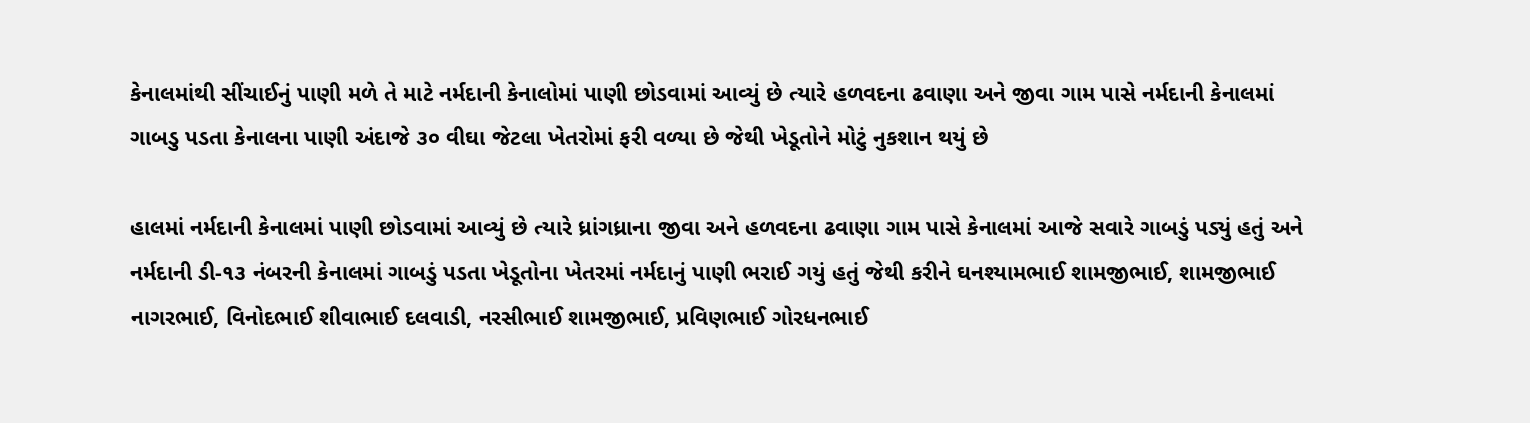કેનાલમાંથી સીંચાઈનું પાણી મળે તે માટે નર્મદાની કેનાલોમાં પાણી છોડવામાં આવ્યું છે ત્યારે હળવદના ઢવાણા અને જીવા ગામ પાસે નર્મદાની કેનાલમાં ગાબડુ પડતા કેનાલના પાણી અંદાજે ૩૦ વીઘા જેટલા ખેતરોમાં ફરી વળ્યા છે જેથી ખેડૂતોને મોટું નુકશાન થયું છે

હાલમાં નર્મદાની કેનાલમાં પાણી છોડવામાં આવ્યું છે ત્યારે ધ્રાંગધ્રાના જીવા અને હળવદના ઢવાણા ગામ પાસે કેનાલમાં આજે સવારે ગાબડું પડ્યું હતું અને નર્મદાની ડી-૧૩ નંબરની કેનાલમાં ગાબડું પડતા ખેડૂતોના ખેતરમાં નર્મદાનું પાણી ભરાઈ ગયું હતું જેથી કરીને ઘનશ્યામભાઈ શામજીભાઈ, શામજીભાઈ નાગરભાઈ, વિનોદભાઈ શીવાભાઈ દલવાડી, નરસીભાઈ શામજીભાઈ, પ્રવિણભાઈ ગોરધનભાઈ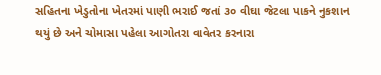સહિતના ખેડુતોના ખેતરમાં પાણી ભરાઈ જતાં ૩૦ વીઘા જેટલા પાકને નુકશાન થયું છે અને ચોમાસા પહેલા આગોતરા વાવેતર કરનારા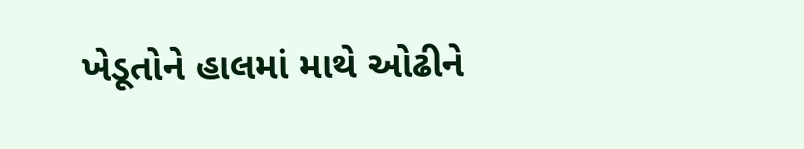ખેડૂતોને હાલમાં માથે ઓઢીને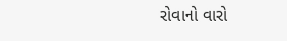રોવાનો વારો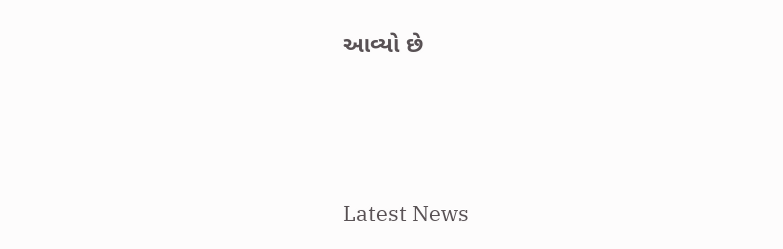આવ્યો છે






Latest News